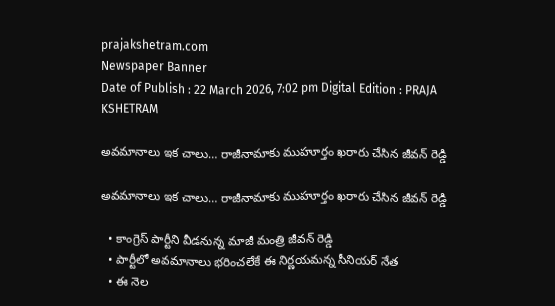prajakshetram.com
Newspaper Banner
Date of Publish : 22 March 2026, 7:02 pm Digital Edition : PRAJA KSHETRAM

అవమానాలు ఇక చాలు… రాజీనామాకు ముహూర్తం ఖరారు చేసిన జీవన్ రెడ్డి

అవమానాలు ఇక చాలు… రాజీనామాకు ముహూర్తం ఖరారు చేసిన జీవన్ రెడ్డి

  • కాంగ్రెస్ పార్టీని వీడనున్న మాజీ మంత్రి జీవన్ రెడ్డి
  • పార్టీలో అవమానాలు భరించలేకే ఈ నిర్ణయమన్న సీనియర్ నేత
  • ఈ నెల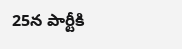25న పార్టీకి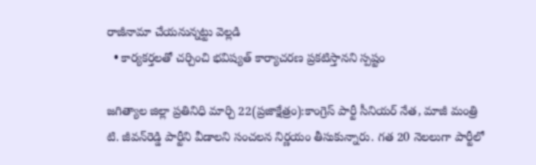రాజీనామా చేయనున్నట్టు వెల్లడి
  • కార్యకర్తలతో చర్చించి భవిష్యత్ కార్యాచరణ ప్రకటిస్తానని స్పష్టం

జగిత్యాల జిల్లా ప్రతినిధి మార్చి 22(ప్రజాక్షేత్రం):కాంగ్రెస్ పార్టీ సీనియర్ నేత, మాజీ మంత్రి టి. జీవన్‌రెడ్డి పార్టీని వీడాలని సంచలన నిర్ణయం తీసుకున్నారు. గత 20 నెలలుగా పార్టీలో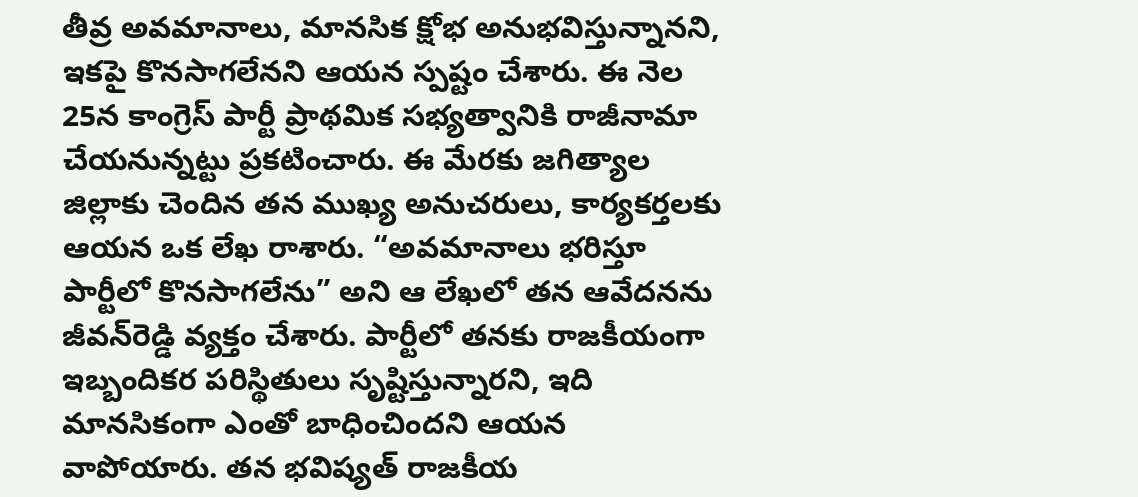తీవ్ర అవమానాలు, మానసిక క్షోభ అనుభవిస్తున్నానని, ఇకపై కొనసాగలేనని ఆయన స్పష్టం చేశారు. ఈ నెల 25న కాంగ్రెస్ పార్టీ ప్రాథమిక సభ్యత్వానికి రాజీనామా చేయనున్నట్టు ప్రకటించారు. ఈ మేరకు జగిత్యాల జిల్లాకు చెందిన తన ముఖ్య అనుచరులు, కార్యకర్తలకు ఆయన ఒక లేఖ రాశారు. “అవమానాలు భరిస్తూ పార్టీలో కొనసాగలేను” అని ఆ లేఖలో తన ఆవేదనను జీవన్‌రెడ్డి వ్యక్తం చేశారు. పార్టీలో తనకు రాజకీయంగా ఇబ్బందికర పరిస్థితులు సృష్టిస్తున్నారని, ఇది మానసికంగా ఎంతో బాధించిందని ఆయన వాపోయారు. తన భవిష్యత్ రాజకీయ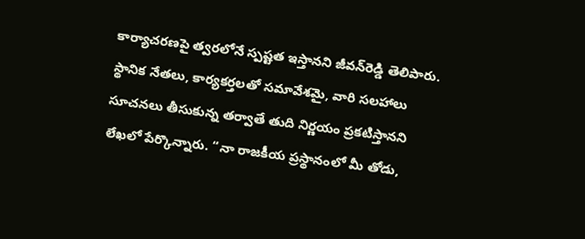కార్యాచరణపై త్వరలోనే స్పష్టత ఇస్తానని జీవన్‌రెడ్డి తెలిపారు. స్థానిక నేతలు, కార్యకర్తలతో సమావేశమై, వారి సలహాలు సూచనలు తీసుకున్న తర్వాతే తుది నిర్ణయం ప్రకటిస్తానని లేఖలో పేర్కొన్నారు. “నా రాజకీయ ప్రస్థానంలో మీ తోడు,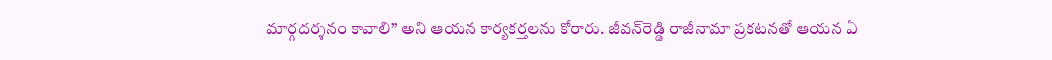మార్గదర్శనం కావాలి” అని ఆయన కార్యకర్తలను కోరారు. జీవన్‌రెడ్డి రాజీనామా ప్రకటనతో ఆయన ఏ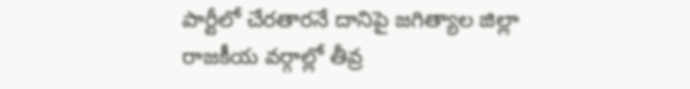పార్టీలో చేరతారనే దానిపై జగిత్యాల జిల్లా రాజకీయ వర్గాల్లో తీవ్ర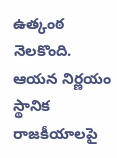ఉత్కంఠ నెలకొంది. ఆయన నిర్ణయం స్థానిక రాజకీయాలపై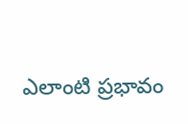ఎలాంటి ప్రభావం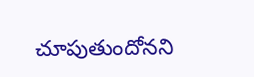చూపుతుందోనని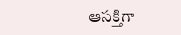ఆసక్తిగా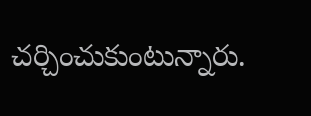చర్చించుకుంటున్నారు.